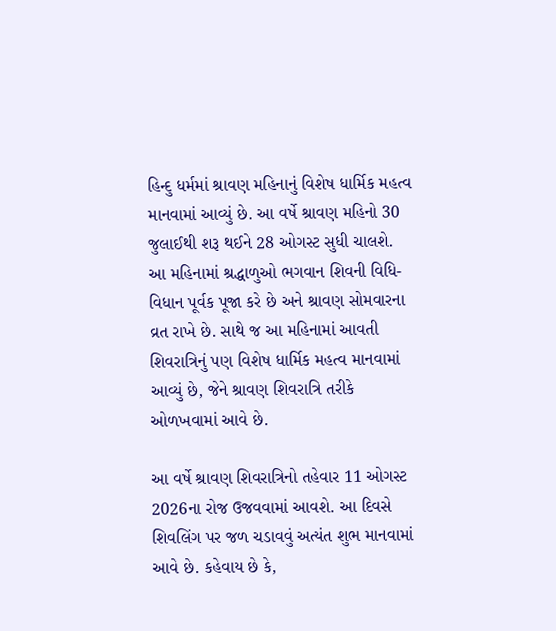હિન્દુ ધર્મમાં શ્રાવણ મહિનાનું વિશેષ ધાર્મિક મહત્વ માનવામાં આવ્યું છે. આ વર્ષે શ્રાવણ મહિનો 30 જુલાઈથી શરૂ થઈને 28 ઓગસ્ટ સુધી ચાલશે. આ મહિનામાં શ્રદ્ધાળુઓ ભગવાન શિવની વિધિ-વિધાન પૂર્વક પૂજા કરે છે અને શ્રાવણ સોમવારના વ્રત રાખે છે. સાથે જ આ મહિનામાં આવતી શિવરાત્રિનું પણ વિશેષ ધાર્મિક મહત્વ માનવામાં આવ્યું છે, જેને શ્રાવણ શિવરાત્રિ તરીકે ઓળખવામાં આવે છે.

આ વર્ષે શ્રાવણ શિવરાત્રિનો તહેવાર 11 ઓગસ્ટ 2026ના રોજ ઉજવવામાં આવશે. આ દિવસે શિવલિંગ પર જળ ચડાવવું અત્યંત શુભ માનવામાં આવે છે. કહેવાય છે કે,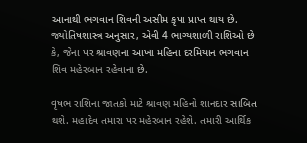આનાથી ભગવાન શિવની અસીમ કૃપા પ્રાપ્ત થાય છે. જ્યોતિષશાસ્ત્ર અનુસાર, એવી 4 ભાગ્યશાળી રાશિઓ છે કે, જેના પર શ્રાવણના આખા મહિના દરમિયાન ભગવાન શિવ મહેરબાન રહેવાના છે.

વૃષભ રાશિના જાતકો માટે શ્રાવણ મહિનો શાનદાર સાબિત થશે. મહાદેવ તમારા પર મહેરબાન રહેશે. તમારી આર્થિક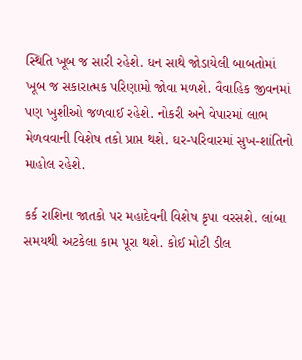સ્થિતિ ખૂબ જ સારી રહેશે. ધન સાથે જોડાયેલી બાબતોમાં ખૂબ જ સકારાત્મક પરિણામો જોવા મળશે. વૈવાહિક જીવનમાં પણ ખુશીઓ જળવાઈ રહેશે. નોકરી અને વેપારમાં લાભ મેળવવાની વિશેષ તકો પ્રાપ્ત થશે. ઘર-પરિવારમાં સુખ-શાંતિનો માહોલ રહેશે.

કર્ક રાશિના જાતકો પર મહાદેવની વિશેષ કૃપા વરસશે. લાંબા સમયથી અટકેલા કામ પૂરા થશે. કોઈ મોટી ડીલ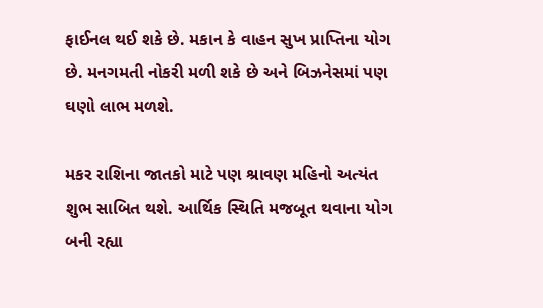ફાઈનલ થઈ શકે છે. મકાન કે વાહન સુખ પ્રાપ્તિના યોગ છે. મનગમતી નોકરી મળી શકે છે અને બિઝનેસમાં પણ ઘણો લાભ મળશે.

મકર રાશિના જાતકો માટે પણ શ્રાવણ મહિનો અત્યંત શુભ સાબિત થશે. આર્થિક સ્થિતિ મજબૂત થવાના યોગ બની રહ્યા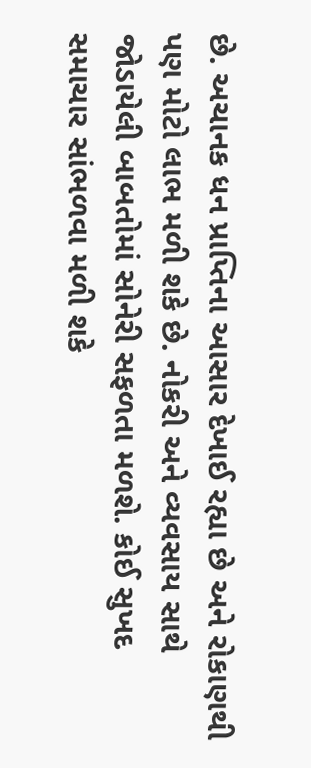છે. અચાનક ધન પ્રાપ્તિના આસાર દેખાઈ રહ્યા છે અને રોકાણથી પણ મોટો લાભ મળી શકે છે. નોકરી અને વ્યવસાય સાથે જોડાયેલી બાબતોમાં સોનેરી સફળતા મળશે. કોઈ સુખદ સમાચાર સાંભળવા મળી શકે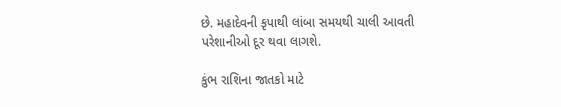છે. મહાદેવની કૃપાથી લાંબા સમયથી ચાલી આવતી પરેશાનીઓ દૂર થવા લાગશે.

કુંભ રાશિના જાતકો માટે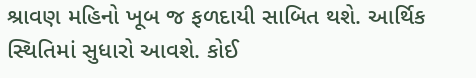શ્રાવણ મહિનો ખૂબ જ ફળદાયી સાબિત થશે. આર્થિક સ્થિતિમાં સુધારો આવશે. કોઈ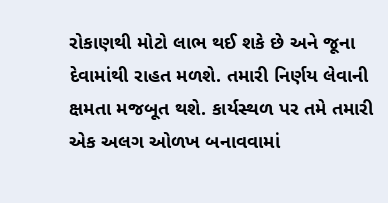રોકાણથી મોટો લાભ થઈ શકે છે અને જૂના દેવામાંથી રાહત મળશે. તમારી નિર્ણય લેવાની ક્ષમતા મજબૂત થશે. કાર્યસ્થળ પર તમે તમારી એક અલગ ઓળખ બનાવવામાં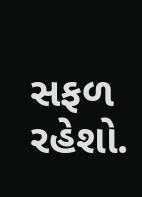સફળ રહેશો.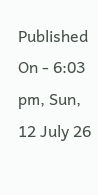Published On - 6:03 pm, Sun, 12 July 26